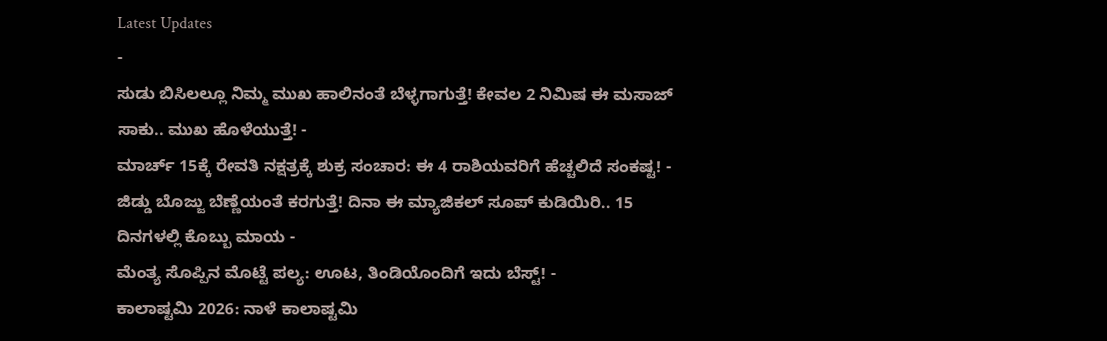Latest Updates
-
ಸುಡು ಬಿಸಿಲಲ್ಲೂ ನಿಮ್ಮ ಮುಖ ಹಾಲಿನಂತೆ ಬೆಳ್ಳಗಾಗುತ್ತೆ! ಕೇವಲ 2 ನಿಮಿಷ ಈ ಮಸಾಜ್ ಸಾಕು.. ಮುಖ ಹೊಳೆಯುತ್ತೆ! -
ಮಾರ್ಚ್ 15ಕ್ಕೆ ರೇವತಿ ನಕ್ಷತ್ರಕ್ಕೆ ಶುಕ್ರ ಸಂಚಾರ: ಈ 4 ರಾಶಿಯವರಿಗೆ ಹೆಚ್ಚಲಿದೆ ಸಂಕಷ್ಟ! -
ಜಿಡ್ಡು ಬೊಜ್ಜು ಬೆಣ್ಣೆಯಂತೆ ಕರಗುತ್ತೆ! ದಿನಾ ಈ ಮ್ಯಾಜಿಕಲ್ ಸೂಪ್ ಕುಡಿಯಿರಿ.. 15 ದಿನಗಳಲ್ಲಿ ಕೊಬ್ಬು ಮಾಯ -
ಮೆಂತ್ಯ ಸೊಪ್ಪಿನ ಮೊಟ್ಟೆ ಪಲ್ಯ: ಊಟ, ತಿಂಡಿಯೊಂದಿಗೆ ಇದು ಬೆಸ್ಟ್! -
ಕಾಲಾಷ್ಟಮಿ 2026: ನಾಳೆ ಕಾಲಾಷ್ಟಮಿ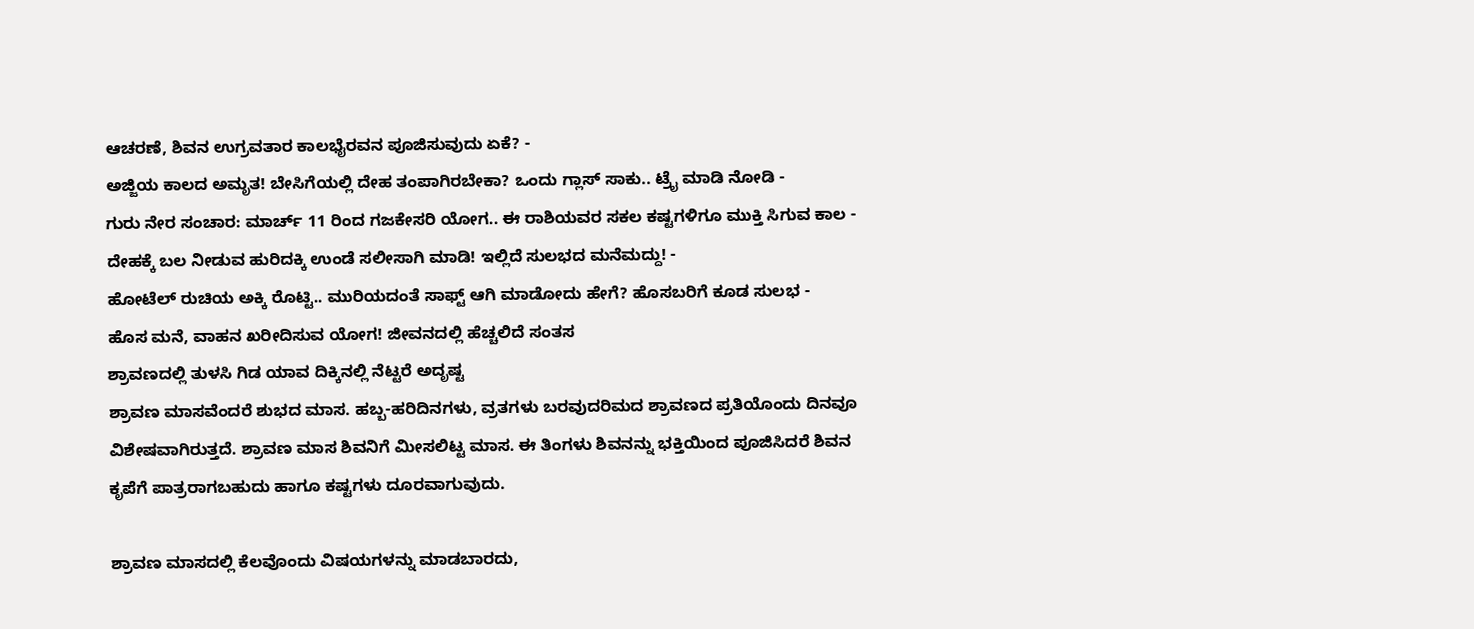ಆಚರಣೆ, ಶಿವನ ಉಗ್ರವತಾರ ಕಾಲಭೈರವನ ಪೂಜಿಸುವುದು ಏಕೆ? -
ಅಜ್ಜಿಯ ಕಾಲದ ಅಮೃತ! ಬೇಸಿಗೆಯಲ್ಲಿ ದೇಹ ತಂಪಾಗಿರಬೇಕಾ? ಒಂದು ಗ್ಲಾಸ್ ಸಾಕು.. ಟ್ರೈ ಮಾಡಿ ನೋಡಿ -
ಗುರು ನೇರ ಸಂಚಾರ: ಮಾರ್ಚ್ 11 ರಿಂದ ಗಜಕೇಸರಿ ಯೋಗ.. ಈ ರಾಶಿಯವರ ಸಕಲ ಕಷ್ಟಗಳಿಗೂ ಮುಕ್ತಿ ಸಿಗುವ ಕಾಲ -
ದೇಹಕ್ಕೆ ಬಲ ನೀಡುವ ಹುರಿದಕ್ಕಿ ಉಂಡೆ ಸಲೀಸಾಗಿ ಮಾಡಿ! ಇಲ್ಲಿದೆ ಸುಲಭದ ಮನೆಮದ್ದು! -
ಹೋಟೆಲ್ ರುಚಿಯ ಅಕ್ಕಿ ರೊಟ್ಟಿ.. ಮುರಿಯದಂತೆ ಸಾಫ್ಟ್ ಆಗಿ ಮಾಡೋದು ಹೇಗೆ? ಹೊಸಬರಿಗೆ ಕೂಡ ಸುಲಭ -
ಹೊಸ ಮನೆ, ವಾಹನ ಖರೀದಿಸುವ ಯೋಗ! ಜೀವನದಲ್ಲಿ ಹೆಚ್ಚಲಿದೆ ಸಂತಸ
ಶ್ರಾವಣದಲ್ಲಿ ತುಳಸಿ ಗಿಡ ಯಾವ ದಿಕ್ಕಿನಲ್ಲಿ ನೆಟ್ಟರೆ ಅದೃಷ್ಟ
ಶ್ರಾವಣ ಮಾಸವೆಂದರೆ ಶುಭದ ಮಾಸ. ಹಬ್ಬ-ಹರಿದಿನಗಳು, ವ್ರತಗಳು ಬರವುದರಿಮದ ಶ್ರಾವಣದ ಪ್ರತಿಯೊಂದು ದಿನವೂ ವಿಶೇಷವಾಗಿರುತ್ತದೆ. ಶ್ರಾವಣ ಮಾಸ ಶಿವನಿಗೆ ಮೀಸಲಿಟ್ಟ ಮಾಸ. ಈ ತಿಂಗಳು ಶಿವನನ್ನು ಭಕ್ತಿಯಿಂದ ಪೂಜಿಸಿದರೆ ಶಿವನ ಕೃಪೆಗೆ ಪಾತ್ರರಾಗಬಹುದು ಹಾಗೂ ಕಷ್ಟಗಳು ದೂರವಾಗುವುದು.

ಶ್ರಾವಣ ಮಾಸದಲ್ಲಿ ಕೆಲವೊಂದು ವಿಷಯಗಳನ್ನು ಮಾಡಬಾರದು,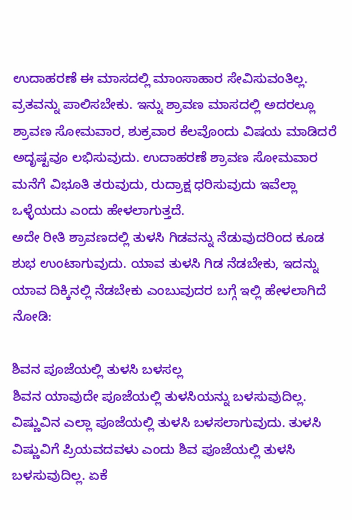ಉದಾಹರಣೆ ಈ ಮಾಸದಲ್ಲಿ ಮಾಂಸಾಹಾರ ಸೇವಿಸುವಂತಿಲ್ಲ. ವ್ರತವನ್ನು ಪಾಲಿಸಬೇಕು. ಇನ್ನು ಶ್ರಾವಣ ಮಾಸದಲ್ಲಿ ಅದರಲ್ಲೂ ಶ್ರಾವಣ ಸೋಮವಾರ, ಶುಕ್ರವಾರ ಕೆಲವೊಂದು ವಿಷಯ ಮಾಡಿದರೆ ಅದೃಷ್ಟವೂ ಲಭಿಸುವುದು. ಉದಾಹರಣೆ ಶ್ರಾವಣ ಸೋಮವಾರ ಮನೆಗೆ ವಿಭೂತಿ ತರುವುದು, ರುದ್ರಾಕ್ಷ ಧರಿಸುವುದು ಇವೆಲ್ಲಾ ಒಳ್ಳೆಯದು ಎಂದು ಹೇಳಲಾಗುತ್ತದೆ.
ಅದೇ ರೀತಿ ಶ್ರಾವಣದಲ್ಲಿ ತುಳಸಿ ಗಿಡವನ್ನು ನೆಡುವುದರಿಂದ ಕೂಡ ಶುಭ ಉಂಟಾಗುವುದು. ಯಾವ ತುಳಸಿ ಗಿಡ ನೆಡಬೇಕು, ಇದನ್ನು ಯಾವ ದಿಕ್ಕಿನಲ್ಲಿ ನೆಡಬೇಕು ಎಂಬುವುದರ ಬಗ್ಗೆ ಇಲ್ಲಿ ಹೇಳಲಾಗಿದೆ ನೋಡಿ:

ಶಿವನ ಪೂಜೆಯಲ್ಲಿ ತುಳಸಿ ಬಳಸಲ್ಲ
ಶಿವನ ಯಾವುದೇ ಪೂಜೆಯಲ್ಲಿ ತುಳಸಿಯನ್ನು ಬಳಸುವುದಿಲ್ಲ. ವಿಷ್ಣುವಿನ ಎಲ್ಲಾ ಪೂಜೆಯಲ್ಲಿ ತುಳಸಿ ಬಳಸಲಾಗುವುದು. ತುಳಸಿ ವಿಷ್ಣುವಿಗೆ ಪ್ರಿಯವದವಳು ಎಂದು ಶಿವ ಪೂಜೆಯಲ್ಲಿ ತುಳಸಿ ಬಳಸುವುದಿಲ್ಲ. ಏಕೆ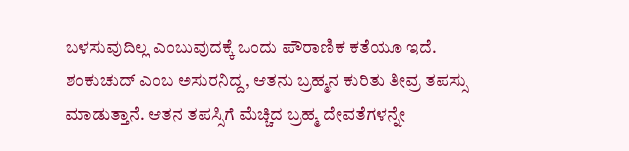ಬಳಸುವುದಿಲ್ಲ ಎಂಬುವುದಕ್ಕೆ ಒಂದು ಪೌರಾಣಿಕ ಕತೆಯೂ ಇದೆ. ಶಂಕುಚುದ್ ಎಂಬ ಅಸುರನಿದ್ದ, ಆತನು ಬ್ರಹ್ಮನ ಕುರಿತು ತೀವ್ರ ತಪಸ್ಸು ಮಾಡುತ್ತಾನೆ. ಆತನ ತಪಸ್ಸಿಗೆ ಮೆಚ್ಚಿದ ಬ್ರಹ್ಮ ದೇವತೆಗಳನ್ನೇ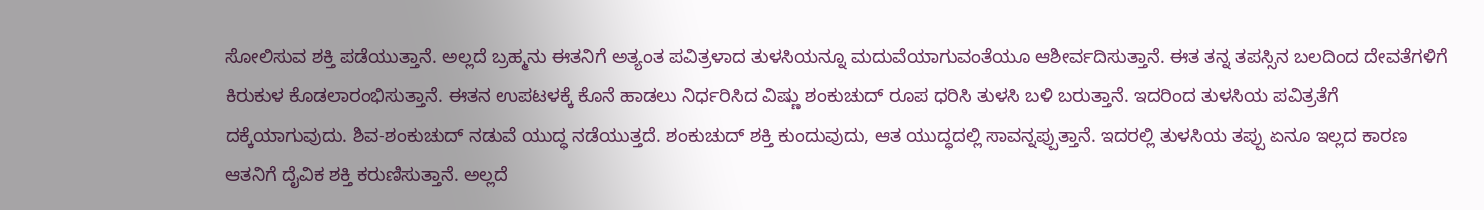ಸೋಲಿಸುವ ಶಕ್ತಿ ಪಡೆಯುತ್ತಾನೆ. ಅಲ್ಲದೆ ಬ್ರಹ್ಮನು ಈತನಿಗೆ ಅತ್ಯಂತ ಪವಿತ್ರಳಾದ ತುಳಸಿಯನ್ನೂ ಮದುವೆಯಾಗುವಂತೆಯೂ ಆಶೀರ್ವದಿಸುತ್ತಾನೆ. ಈತ ತನ್ನ ತಪಸ್ಸಿನ ಬಲದಿಂದ ದೇವತೆಗಳಿಗೆ ಕಿರುಕುಳ ಕೊಡಲಾರಂಭಿಸುತ್ತಾನೆ. ಈತನ ಉಪಟಳಕ್ಕೆ ಕೊನೆ ಹಾಡಲು ನಿರ್ಧರಿಸಿದ ವಿಷ್ಣು ಶಂಕುಚುದ್ ರೂಪ ಧರಿಸಿ ತುಳಸಿ ಬಳಿ ಬರುತ್ತಾನೆ. ಇದರಿಂದ ತುಳಸಿಯ ಪವಿತ್ರತೆಗೆ ದಕ್ಕೆಯಾಗುವುದು. ಶಿವ-ಶಂಕುಚುದ್ ನಡುವೆ ಯುದ್ಧ ನಡೆಯುತ್ತದೆ. ಶಂಕುಚುದ್ ಶಕ್ತಿ ಕುಂದುವುದು, ಆತ ಯುದ್ಧದಲ್ಲಿ ಸಾವನ್ನಪ್ಪುತ್ತಾನೆ. ಇದರಲ್ಲಿ ತುಳಸಿಯ ತಪ್ಪು ಏನೂ ಇಲ್ಲದ ಕಾರಣ ಆತನಿಗೆ ದೈವಿಕ ಶಕ್ತಿ ಕರುಣಿಸುತ್ತಾನೆ. ಅಲ್ಲದೆ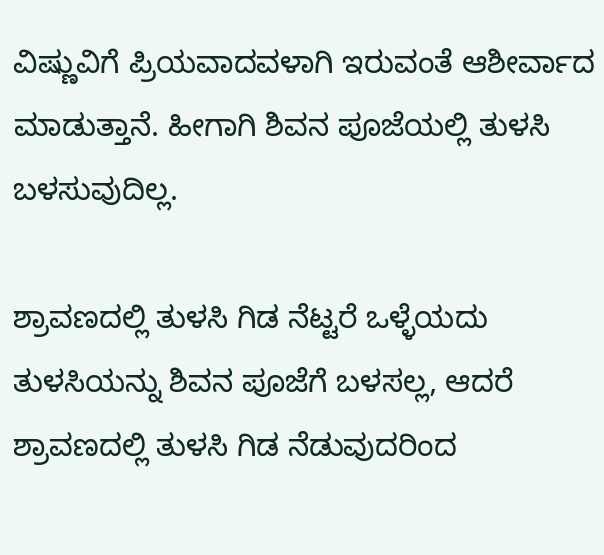ವಿಷ್ಣುವಿಗೆ ಪ್ರಿಯವಾದವಳಾಗಿ ಇರುವಂತೆ ಆಶೀರ್ವಾದ ಮಾಡುತ್ತಾನೆ. ಹೀಗಾಗಿ ಶಿವನ ಪೂಜೆಯಲ್ಲಿ ತುಳಸಿ ಬಳಸುವುದಿಲ್ಲ.

ಶ್ರಾವಣದಲ್ಲಿ ತುಳಸಿ ಗಿಡ ನೆಟ್ಟರೆ ಒಳ್ಳೆಯದು
ತುಳಸಿಯನ್ನು ಶಿವನ ಪೂಜೆಗೆ ಬಳಸಲ್ಲ, ಆದರೆ ಶ್ರಾವಣದಲ್ಲಿ ತುಳಸಿ ಗಿಡ ನೆಡುವುದರಿಂದ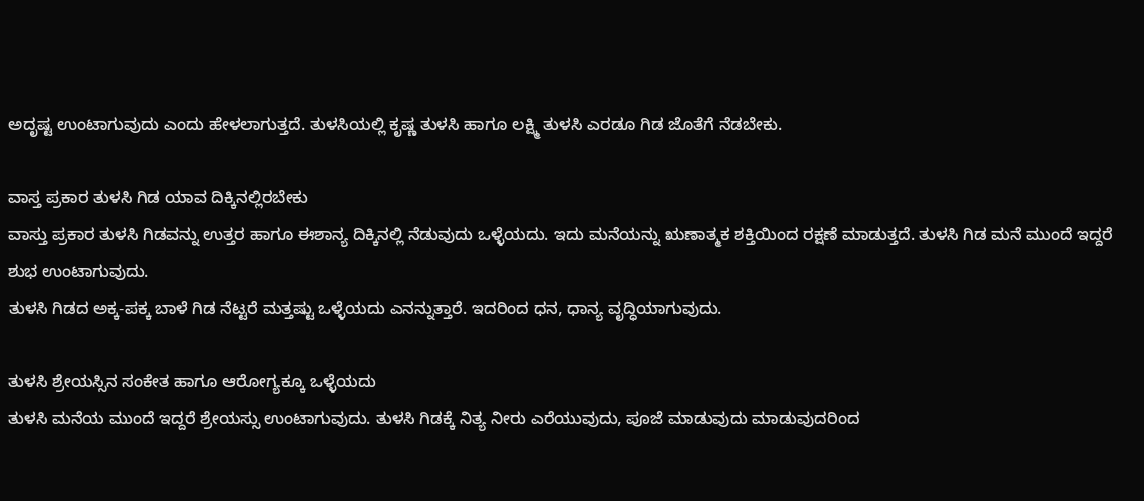ಅದೃಷ್ಟ ಉಂಟಾಗುವುದು ಎಂದು ಹೇಳಲಾಗುತ್ತದೆ. ತುಳಸಿಯಲ್ಲಿ ಕೃಷ್ಣ ತುಳಸಿ ಹಾಗೂ ಲಕ್ಷ್ಮಿ ತುಳಸಿ ಎರಡೂ ಗಿಡ ಜೊತೆಗೆ ನೆಡಬೇಕು.

ವಾಸ್ತ ಪ್ರಕಾರ ತುಳಸಿ ಗಿಡ ಯಾವ ದಿಕ್ಕಿನಲ್ಲಿರಬೇಕು
ವಾಸ್ತು ಪ್ರಕಾರ ತುಳಸಿ ಗಿಡವನ್ನು ಉತ್ತರ ಹಾಗೂ ಈಶಾನ್ಯ ದಿಕ್ಕಿನಲ್ಲಿ ನೆಡುವುದು ಒಳ್ಳೆಯದು. ಇದು ಮನೆಯನ್ನು ಋಣಾತ್ಮಕ ಶಕ್ತಿಯಿಂದ ರಕ್ಷಣೆ ಮಾಡುತ್ತದೆ. ತುಳಸಿ ಗಿಡ ಮನೆ ಮುಂದೆ ಇದ್ದರೆ ಶುಭ ಉಂಟಾಗುವುದು.
ತುಳಸಿ ಗಿಡದ ಅಕ್ಕ-ಪಕ್ಕ ಬಾಳೆ ಗಿಡ ನೆಟ್ಟರೆ ಮತ್ತಷ್ಟು ಒಳ್ಳೆಯದು ಎನನ್ನುತ್ತಾರೆ. ಇದರಿಂದ ಧನ, ಧಾನ್ಯ ವೃದ್ಧಿಯಾಗುವುದು.

ತುಳಸಿ ಶ್ರೇಯಸ್ಸಿನ ಸಂಕೇತ ಹಾಗೂ ಆರೋಗ್ಯಕ್ಕೂ ಒಳ್ಳೆಯದು
ತುಳಸಿ ಮನೆಯ ಮುಂದೆ ಇದ್ದರೆ ಶ್ರೇಯಸ್ಸು ಉಂಟಾಗುವುದು. ತುಳಸಿ ಗಿಡಕ್ಕೆ ನಿತ್ಯ ನೀರು ಎರೆಯುವುದು, ಪೂಜೆ ಮಾಡುವುದು ಮಾಡುವುದರಿಂದ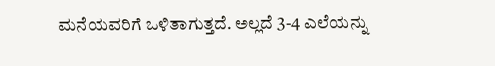ಮನೆಯವರಿಗೆ ಒಳಿತಾಗುತ್ತದೆ. ಅಲ್ಲದೆ 3-4 ಎಲೆಯನ್ನು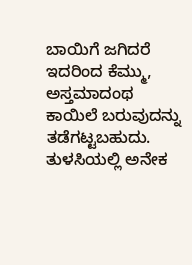ಬಾಯಿಗೆ ಜಗಿದರೆ ಇದರಿಂದ ಕೆಮ್ಮು, ಅಸ್ತಮಾದಂಥ ಕಾಯಿಲೆ ಬರುವುದನ್ನು ತಡೆಗಟ್ಟಬಹುದು. ತುಳಸಿಯಲ್ಲಿ ಅನೇಕ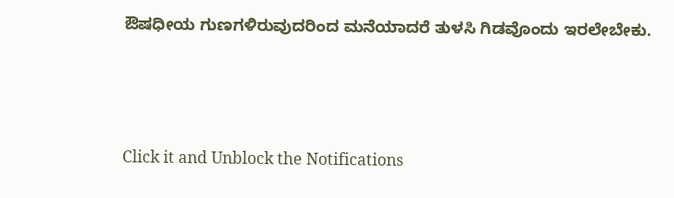ಔಷಧೀಯ ಗುಣಗಳಿರುವುದರಿಂದ ಮನೆಯಾದರೆ ತುಳಸಿ ಗಿಡವೊಂದು ಇರಲೇಬೇಕು.



Click it and Unblock the Notifications